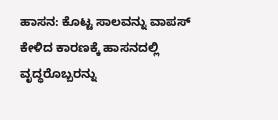ಹಾಸನ: ಕೊಟ್ಟ ಸಾಲವನ್ನು ವಾಪಸ್ ಕೇಳಿದ ಕಾರಣಕ್ಕೆ ಹಾಸನದಲ್ಲಿ ವೃದ್ಧರೊಬ್ಬರನ್ನು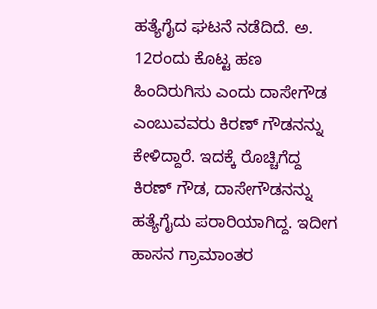ಹತ್ಯೆಗೈದ ಘಟನೆ ನಡೆದಿದೆ. ಅ. 12ರಂದು ಕೊಟ್ಟ ಹಣ ಹಿಂದಿರುಗಿಸು ಎಂದು ದಾಸೇಗೌಡ ಎಂಬುವವರು ಕಿರಣ್ ಗೌಡನನ್ನು ಕೇಳಿದ್ದಾರೆ. ಇದಕ್ಕೆ ರೊಚ್ಚಿಗೆದ್ದ ಕಿರಣ್ ಗೌಡ, ದಾಸೇಗೌಡನನ್ನು ಹತ್ಯೆಗೈದು ಪರಾರಿಯಾಗಿದ್ದ. ಇದೀಗ ಹಾಸನ ಗ್ರಾಮಾಂತರ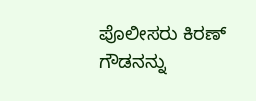ಪೊಲೀಸರು ಕಿರಣ್ ಗೌಡನನ್ನು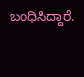ಬಂಧಿಸಿದ್ದಾರೆ.